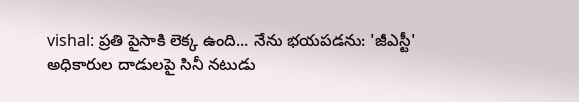vishal: ప్రతి పైసాకి లెక్క ఉంది... నేను భయపడను: 'జీఎస్టీ' అధికారుల దాడులపై సినీ నటుడు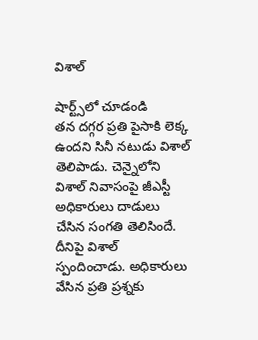విశాల్

షార్ట్స్‌లో చూడండి
తన దగ్గర ప్రతి పైసాకి లెక్క ఉందని సినీ నటుడు విశాల్ తెలిపాడు. చెన్నైలోని విశాల్ నివాసంపై జీఎస్టీ అధికారులు దాడులు చేసిన సంగతి తెలిసిందే. దీనిపై విశాల్ స్పందించాడు. అధికారులు వేసిన ప్రతి ప్రశ్నకు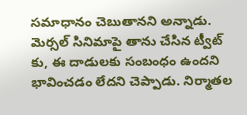సమాధానం చెబుతానని అన్నాడు. మెర్సల్ సినిమాపై తాను చేసిన ట్వీట్ కు, ఈ దాడులకు సంబంధం ఉందని భావించడం లేదని చెప్పాడు. నిర్మాతల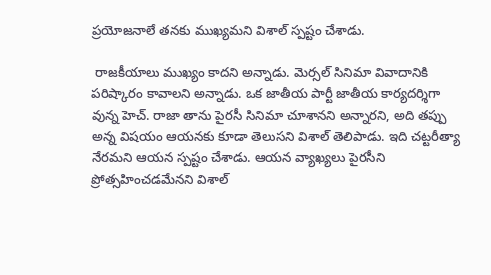ప్రయోజనాలే తనకు ముఖ్యమని విశాల్ స్పష్టం చేశాడు.

 రాజకీయాలు ముఖ్యం కాదని అన్నాడు. మెర్సల్ సినిమా వివాదానికి పరిష్కారం కావాలని అన్నాడు. ఒక జాతీయ పార్టీ జాతీయ కార్యదర్శిగా వున్న హెచ్. రాజా తాను పైరసీ సినిమా చూశానని అన్నారని, అది తప్పు అన్న విషయం ఆయనకు కూడా తెలుసని విశాల్ తెలిపాడు. ఇది చట్టరీత్యా నేరమని ఆయన స్పష్టం చేశాడు. ఆయన వ్యాఖ్యలు పైరసీని ప్రోత్సహించడమేనని విశాల్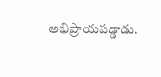అభిప్రాయపడ్డాడు.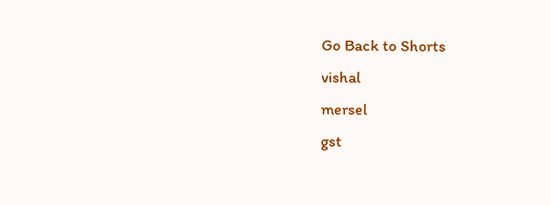Go Back to Shorts
vishal
mersel
gst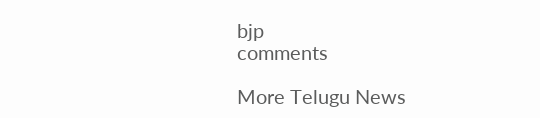bjp
comments

More Telugu News